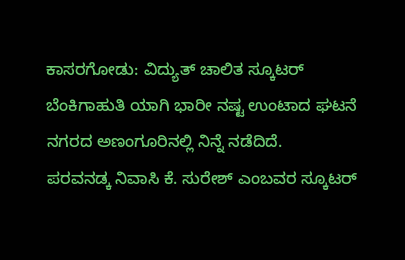ಕಾಸರಗೋಡು: ವಿದ್ಯುತ್ ಚಾಲಿತ ಸ್ಕೂಟರ್ ಬೆಂಕಿಗಾಹುತಿ ಯಾಗಿ ಭಾರೀ ನಷ್ಟ ಉಂಟಾದ ಘಟನೆ ನಗರದ ಅಣಂಗೂರಿನಲ್ಲಿ ನಿನ್ನೆ ನಡೆದಿದೆ.
ಪರವನಡ್ಕ ನಿವಾಸಿ ಕೆ. ಸುರೇಶ್ ಎಂಬವರ ಸ್ಕೂಟರ್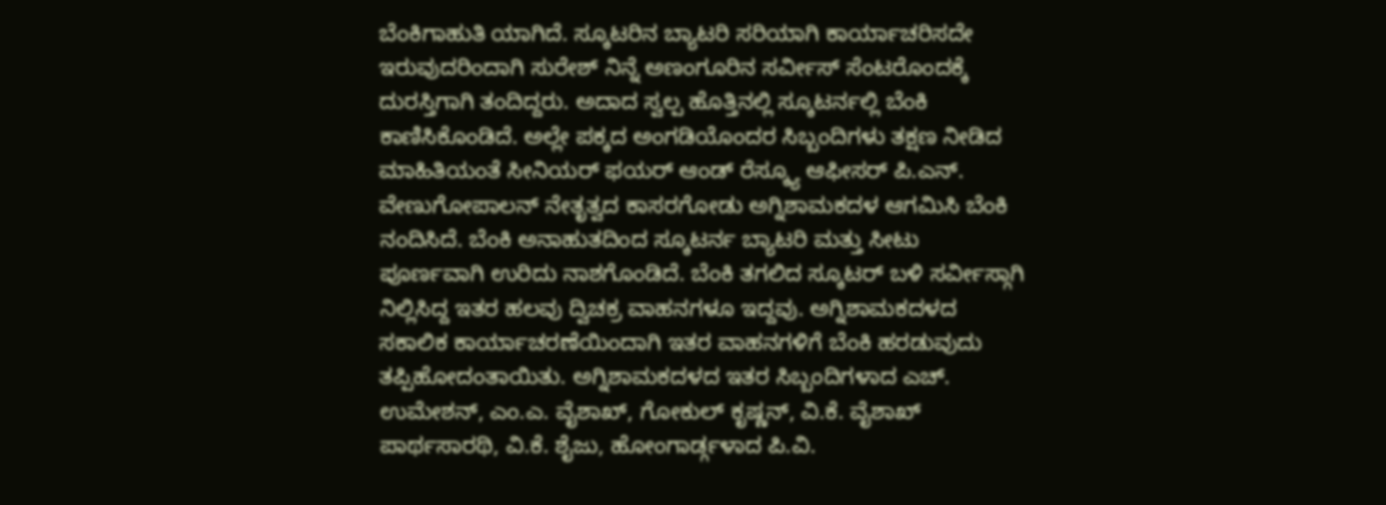ಬೆಂಕಿಗಾಹುತಿ ಯಾಗಿದೆ. ಸ್ಕೂಟರಿನ ಬ್ಯಾಟರಿ ಸರಿಯಾಗಿ ಕಾರ್ಯಾಚರಿಸದೇ ಇರುವುದರಿಂದಾಗಿ ಸುರೇಶ್ ನಿನ್ನೆ ಅಣಂಗೂರಿನ ಸರ್ವೀಸ್ ಸೆಂಟರೊಂದಕ್ಕೆ ದುರಸ್ತಿಗಾಗಿ ತಂದಿದ್ದರು. ಅದಾದ ಸ್ವಲ್ಪ ಹೊತ್ತಿನಲ್ಲಿ ಸ್ಕೂಟರ್ನಲ್ಲಿ ಬೆಂಕಿ ಕಾಣಿಸಿಕೊಂಡಿದೆ. ಅಲ್ಲೇ ಪಕ್ಕದ ಅಂಗಡಿಯೊಂದರ ಸಿಬ್ಬಂದಿಗಳು ತಕ್ಷಣ ನೀಡಿದ ಮಾಹಿತಿಯಂತೆ ಸೀನಿಯರ್ ಫಯರ್ ಆಂಡ್ ರೆಸ್ಕ್ಯೂ ಆಫೀಸರ್ ಪಿ.ಎನ್. ವೇಣುಗೋಪಾಲನ್ ನೇತೃತ್ವದ ಕಾಸರಗೋಡು ಅಗ್ನಿಶಾಮಕದಳ ಆಗಮಿಸಿ ಬೆಂಕಿ ನಂದಿಸಿದೆ. ಬೆಂಕಿ ಅನಾಹುತದಿಂದ ಸ್ಕೂಟರ್ನ ಬ್ಯಾಟರಿ ಮತ್ತು ಸೀಟು ಪೂರ್ಣವಾಗಿ ಉರಿದು ನಾಶಗೊಂಡಿದೆ. ಬೆಂಕಿ ತಗಲಿದ ಸ್ಕೂಟರ್ ಬಳಿ ಸರ್ವೀಸ್ಗಾಗಿ ನಿಲ್ಲಿಸಿದ್ದ ಇತರ ಹಲವು ದ್ವಿಚಕ್ರ ವಾಹನಗಳೂ ಇದ್ದವು. ಅಗ್ನಿಶಾಮಕದಳದ ಸಕಾಲಿಕ ಕಾರ್ಯಾಚರಣೆಯಿಂದಾಗಿ ಇತರ ವಾಹನಗಳಿಗೆ ಬೆಂಕಿ ಹರಡುವುದು ತಪ್ಪಿಹೋದಂತಾಯಿತು. ಅಗ್ನಿಶಾಮಕದಳದ ಇತರ ಸಿಬ್ಬಂದಿಗಳಾದ ಎಚ್. ಉಮೇಶನ್, ಎಂ.ಎ. ವೈಶಾಖ್, ಗೋಕುಲ್ ಕೃಷ್ಣನ್, ವಿ.ಕೆ. ವೈಶಾಖ್ ಪಾರ್ಥಸಾರಥಿ, ವಿ.ಕೆ. ಶೈಜು, ಹೋಂಗಾರ್ಡ್ಗಳಾದ ಪಿ.ವಿ.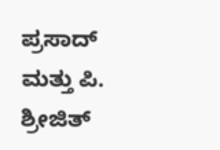ಪ್ರಸಾದ್ ಮತ್ತು ಪಿ. ಶ್ರೀಜಿತ್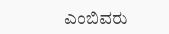ಎಂಬಿವರು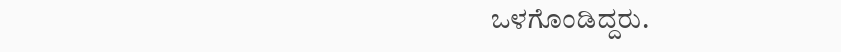ಒಳಗೊಂಡಿದ್ದರು.